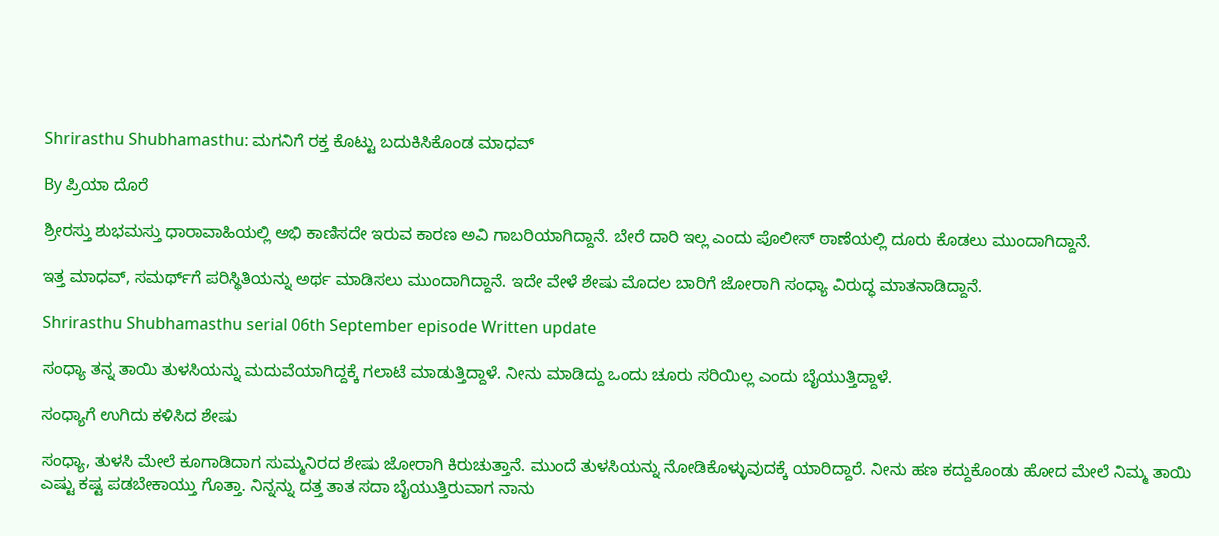Shrirasthu Shubhamasthu: ಮಗನಿಗೆ ರಕ್ತ ಕೊಟ್ಟು ಬದುಕಿಸಿಕೊಂಡ ಮಾಧವ್

By ಪ್ರಿಯಾ ದೊರೆ

ಶ್ರೀರಸ್ತು ಶುಭಮಸ್ತು ಧಾರಾವಾಹಿಯಲ್ಲಿ ಅಭಿ ಕಾಣಿಸದೇ ಇರುವ ಕಾರಣ ಅವಿ ಗಾಬರಿಯಾಗಿದ್ದಾನೆ. ಬೇರೆ ದಾರಿ ಇಲ್ಲ ಎಂದು ಪೊಲೀಸ್ ಠಾಣೆಯಲ್ಲಿ ದೂರು ಕೊಡಲು ಮುಂದಾಗಿದ್ದಾನೆ.

ಇತ್ತ ಮಾಧವ್, ಸಮರ್ಥ್‌ಗೆ ಪರಿಸ್ಥಿತಿಯನ್ನು ಅರ್ಥ ಮಾಡಿಸಲು ಮುಂದಾಗಿದ್ದಾನೆ. ಇದೇ ವೇಳೆ ಶೇಷು ಮೊದಲ ಬಾರಿಗೆ ಜೋರಾಗಿ ಸಂಧ್ಯಾ ವಿರುದ್ಧ ಮಾತನಾಡಿದ್ದಾನೆ.

Shrirasthu Shubhamasthu serial 06th September episode Written update

ಸಂಧ್ಯಾ ತನ್ನ ತಾಯಿ ತುಳಸಿಯನ್ನು ಮದುವೆಯಾಗಿದ್ದಕ್ಕೆ ಗಲಾಟೆ ಮಾಡುತ್ತಿದ್ದಾಳೆ. ನೀನು ಮಾಡಿದ್ದು ಒಂದು ಚೂರು ಸರಿಯಿಲ್ಲ ಎಂದು ಬೈಯುತ್ತಿದ್ದಾಳೆ.

ಸಂಧ್ಯಾಗೆ ಉಗಿದು ಕಳಿಸಿದ ಶೇಷು

ಸಂಧ್ಯಾ, ತುಳಸಿ ಮೇಲೆ ಕೂಗಾಡಿದಾಗ ಸುಮ್ಮನಿರದ ಶೇಷು ಜೋರಾಗಿ ಕಿರುಚುತ್ತಾನೆ. ಮುಂದೆ ತುಳಸಿಯನ್ನು ನೋಡಿಕೊಳ್ಳುವುದಕ್ಕೆ ಯಾರಿದ್ದಾರೆ. ನೀನು ಹಣ ಕದ್ದುಕೊಂಡು ಹೋದ ಮೇಲೆ ನಿಮ್ಮ ತಾಯಿ ಎಷ್ಟು ಕಷ್ಟ ಪಡಬೇಕಾಯ್ತು ಗೊತ್ತಾ. ನಿನ್ನನ್ನು ದತ್ತ ತಾತ ಸದಾ ಬೈಯುತ್ತಿರುವಾಗ ನಾನು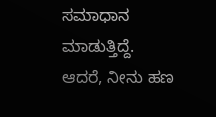ಸಮಾಧಾನ ಮಾಡುತ್ತಿದ್ದೆ. ಆದರೆ, ನೀನು ಹಣ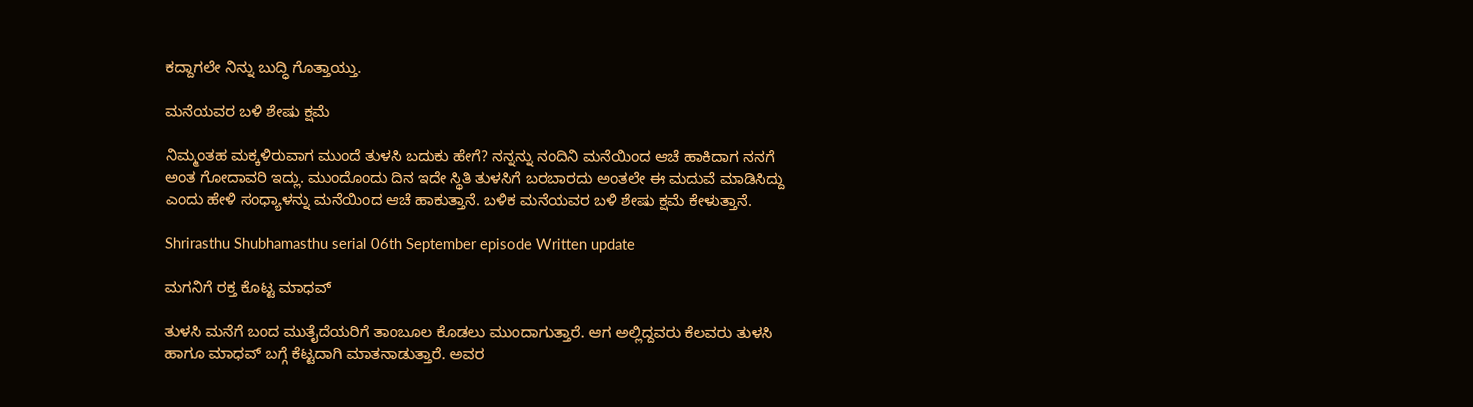ಕದ್ದಾಗಲೇ ನಿನ್ನು ಬುದ್ಧಿ ಗೊತ್ತಾಯ್ತು.

ಮನೆಯವರ ಬಳಿ ಶೇಷು ಕ್ಷಮೆ

ನಿಮ್ಮಂತಹ ಮಕ್ಕಳಿರುವಾಗ ಮುಂದೆ ತುಳಸಿ ಬದುಕು ಹೇಗೆ? ನನ್ನನ್ನು ನಂದಿನಿ ಮನೆಯಿಂದ ಆಚೆ ಹಾಕಿದಾಗ ನನಗೆ ಅಂತ ಗೋದಾವರಿ ಇದ್ಲು. ಮುಂದೊಂದು ದಿನ ಇದೇ ಸ್ಥಿತಿ ತುಳಸಿಗೆ ಬರಬಾರದು ಅಂತಲೇ ಈ ಮದುವೆ ಮಾಡಿಸಿದ್ದು ಎಂದು ಹೇಳಿ ಸಂಧ್ಯಾಳನ್ನು ಮನೆಯಿಂದ ಆಚೆ ಹಾಕುತ್ತಾನೆ. ಬಳಿಕ ಮನೆಯವರ ಬಳಿ ಶೇಷು ಕ್ಷಮೆ ಕೇಳುತ್ತಾನೆ.

Shrirasthu Shubhamasthu serial 06th September episode Written update

ಮಗನಿಗೆ ರಕ್ತ ಕೊಟ್ಟ ಮಾಧವ್

ತುಳಸಿ ಮನೆಗೆ ಬಂದ ಮುತೈದೆಯರಿಗೆ ತಾಂಬೂಲ ಕೊಡಲು ಮುಂದಾಗುತ್ತಾರೆ. ಆಗ ಅಲ್ಲಿದ್ದವರು ಕೆಲವರು ತುಳಸಿ ಹಾಗೂ ಮಾಧವ್ ಬಗ್ಗೆ ಕೆಟ್ಟದಾಗಿ ಮಾತನಾಡುತ್ತಾರೆ. ಅವರ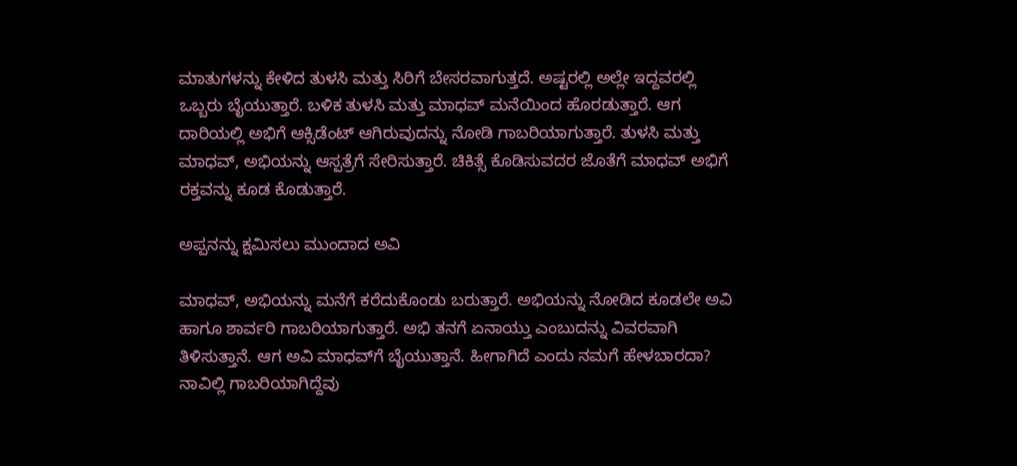ಮಾತುಗಳನ್ನು ಕೇಳಿದ ತುಳಸಿ ಮತ್ತು ಸಿರಿಗೆ ಬೇಸರವಾಗುತ್ತದೆ. ಅಷ್ಟರಲ್ಲಿ ಅಲ್ಲೇ ಇದ್ದವರಲ್ಲಿ ಒಬ್ಬರು ಬೈಯುತ್ತಾರೆ. ಬಳಿಕ ತುಳಸಿ ಮತ್ತು ಮಾಧವ್ ಮನೆಯಿಂದ ಹೊರಡುತ್ತಾರೆ. ಆಗ ದಾರಿಯಲ್ಲಿ ಅಭಿಗೆ ಆಕ್ಸಿಡೆಂಟ್ ಆಗಿರುವುದನ್ನು ನೋಡಿ ಗಾಬರಿಯಾಗುತ್ತಾರೆ. ತುಳಸಿ ಮತ್ತು ಮಾಧವ್, ಅಭಿಯನ್ನು ಆಸ್ಪತ್ರೆಗೆ ಸೇರಿಸುತ್ತಾರೆ. ಚಿಕಿತ್ಸೆ ಕೊಡಿಸುವದರ ಜೊತೆಗೆ ಮಾಧವ್ ಅಭಿಗೆ ರಕ್ತವನ್ನು ಕೂಡ ಕೊಡುತ್ತಾರೆ.

ಅಪ್ಪನನ್ನು ಕ್ಷಮಿಸಲು ಮುಂದಾದ ಅವಿ

ಮಾಧವ್, ಅಭಿಯನ್ನು ಮನೆಗೆ ಕರೆದುಕೊಂಡು ಬರುತ್ತಾರೆ. ಅಭಿಯನ್ನು ನೋಡಿದ ಕೂಡಲೇ ಅವಿ ಹಾಗೂ ಶಾರ್ವರಿ ಗಾಬರಿಯಾಗುತ್ತಾರೆ. ಅಭಿ ತನಗೆ ಏನಾಯ್ತು ಎಂಬುದನ್ನು ವಿವರವಾಗಿ ತಿಳಿಸುತ್ತಾನೆ. ಆಗ ಅವಿ ಮಾಧವ್‌ಗೆ ಬೈಯುತ್ತಾನೆ. ಹೀಗಾಗಿದೆ ಎಂದು ನಮಗೆ ಹೇಳಬಾರದಾ? ನಾವಿಲ್ಲಿ ಗಾಬರಿಯಾಗಿದ್ದೆವು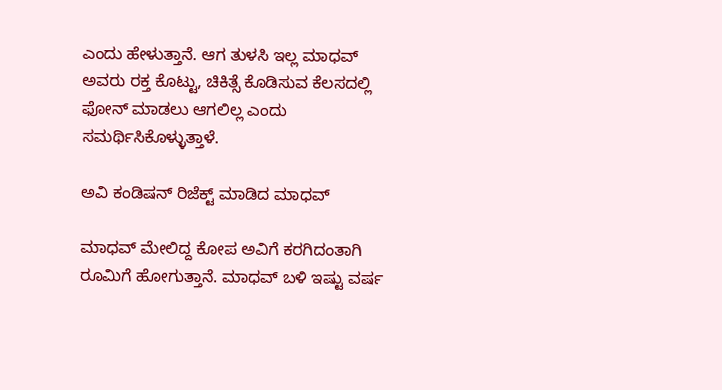ಎಂದು ಹೇಳುತ್ತಾನೆ. ಆಗ ತುಳಸಿ ಇಲ್ಲ ಮಾಧವ್ ಅವರು ರಕ್ತ ಕೊಟ್ಟು, ಚಿಕಿತ್ಸೆ ಕೊಡಿಸುವ ಕೆಲಸದಲ್ಲಿ ಫೋನ್ ಮಾಡಲು ಆಗಲಿಲ್ಲ ಎಂದು ಸಮರ್ಥಿಸಿಕೊಳ್ಳುತ್ತಾಳೆ.

ಅವಿ ಕಂಡಿಷನ್ ರಿಜೆಕ್ಟ್ ಮಾಡಿದ ಮಾಧವ್

ಮಾಧವ್ ಮೇಲಿದ್ದ ಕೋಪ ಅವಿಗೆ ಕರಗಿದಂತಾಗಿ ರೂಮಿಗೆ ಹೋಗುತ್ತಾನೆ. ಮಾಧವ್ ಬಳಿ ಇಷ್ಟು ವರ್ಷ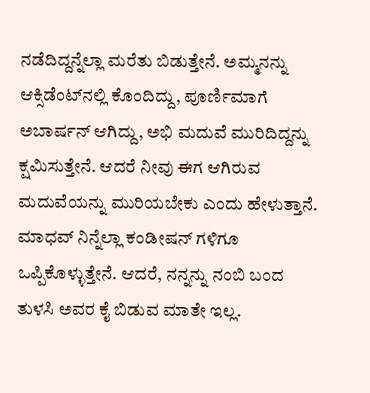ನಡೆದಿದ್ದನ್ನೆಲ್ಲಾ ಮರೆತು ಬಿಡುತ್ತೇನೆ. ಅಮ್ಮನನ್ನು ಆಕ್ಸಿಡೆಂಟ್‌ನಲ್ಲಿ ಕೊಂದಿದ್ದು, ಪೂರ್ಣಿಮಾಗೆ ಅಬಾರ್ಷನ್ ಆಗಿದ್ದು, ಅಭಿ ಮದುವೆ ಮುರಿದಿದ್ದನ್ನು ಕ್ಷಮಿಸುತ್ತೇನೆ. ಆದರೆ ನೀವು ಈಗ ಆಗಿರುವ ಮದುವೆಯನ್ನು ಮುರಿಯಬೇಕು ಎಂದು ಹೇಳುತ್ತಾನೆ. ಮಾಧವ್ ನಿನ್ನೆಲ್ಲಾ ಕಂಡೀಷನ್ ಗಳಿಗೂ ಒಪ್ಪಿಕೊಳ್ಳುತ್ತೇನೆ. ಆದರೆ, ನನ್ನನ್ನು ನಂಬಿ ಬಂದ ತುಳಸಿ ಅವರ ಕೈ ಬಿಡುವ ಮಾತೇ ಇಲ್ಲ.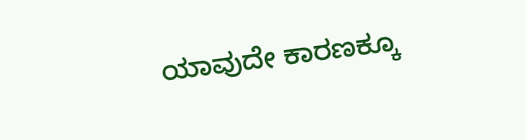ಯಾವುದೇ ಕಾರಣಕ್ಕೂ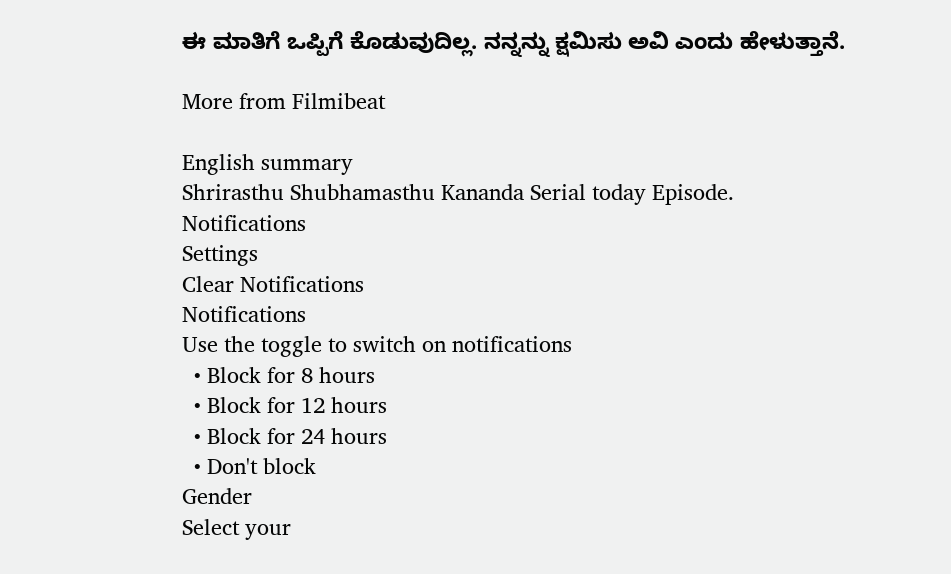ಈ ಮಾತಿಗೆ ಒಪ್ಪಿಗೆ ಕೊಡುವುದಿಲ್ಲ. ನನ್ನನ್ನು ಕ್ಷಮಿಸು ಅವಿ ಎಂದು ಹೇಳುತ್ತಾನೆ.

More from Filmibeat

English summary
Shrirasthu Shubhamasthu Kananda Serial today Episode.
Notifications
Settings
Clear Notifications
Notifications
Use the toggle to switch on notifications
  • Block for 8 hours
  • Block for 12 hours
  • Block for 24 hours
  • Don't block
Gender
Select your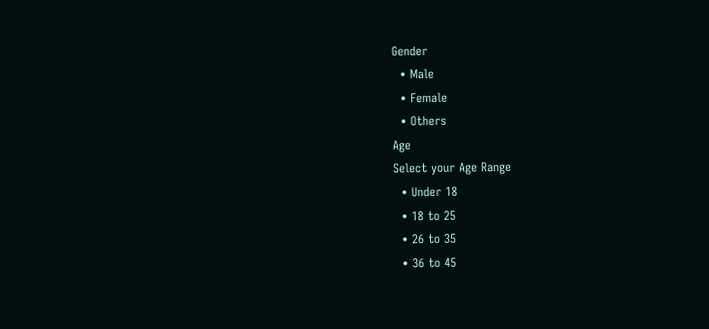Gender
  • Male
  • Female
  • Others
Age
Select your Age Range
  • Under 18
  • 18 to 25
  • 26 to 35
  • 36 to 45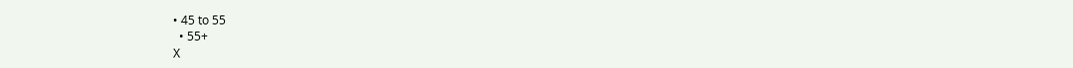• 45 to 55
  • 55+
X